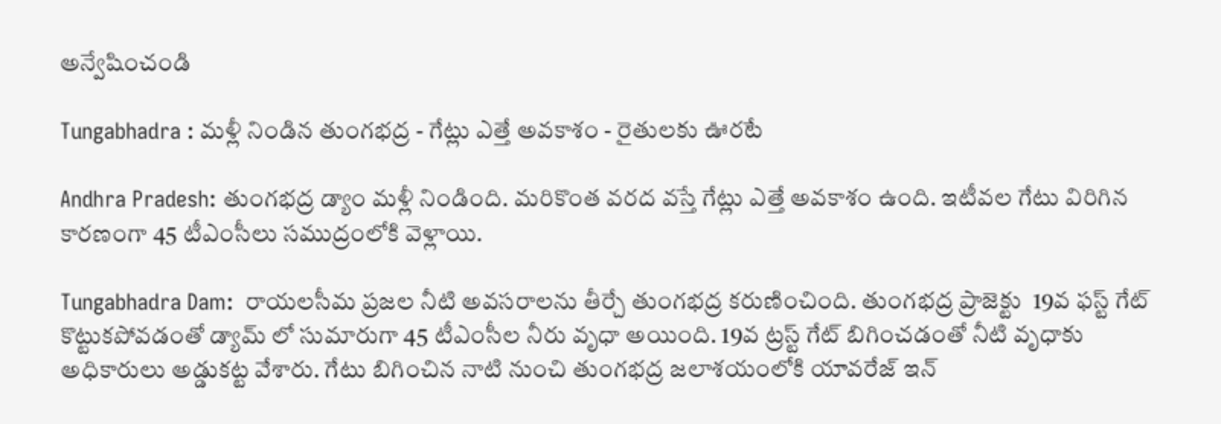అన్వేషించండి

Tungabhadra : మళ్లీ నిండిన తుంగభద్ర - గేట్లు ఎత్తే అవకాశం - రైతులకు ఊరటే

Andhra Pradesh: తుంగభద్ర డ్యాం మళ్లీ నిండింది. మరికొంత వరద వస్తే గేట్లు ఎత్తే అవకాశం ఉంది. ఇటీవల గేటు విరిగిన కారణంగా 45 టీఎంసీలు సముద్రంలోకి వెళ్లాయి.

Tungabhadra Dam:  రాయలసీమ ప్రజల నీటి అవసరాలను తీర్చే తుంగభద్ర కరుణించింది. తుంగభద్ర ప్రాజెక్టు  19వ ఫస్ట్ గేట్ కొట్టుకపోవడంతో డ్యామ్ లో సుమారుగా 45 టీఎంసీల నీరు వృధా అయింది. 19వ ట్రస్ట్ గేట్ బిగించడంతో నీటి వృధాకు అధికారులు అడ్డుకట్ట వేశారు. గేటు బిగించిన నాటి నుంచి తుంగభద్ర జలాశయంలోకి యావరేజ్ ఇన్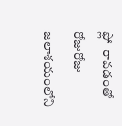ఫ్లో  రావడంతో రోజురోజు జలాశయంలోని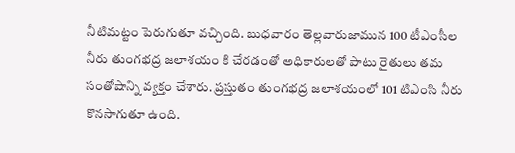నీటిమట్టం పెరుగుతూ వచ్చింది. బుధవారం తెల్లవారుజామున 100 టీఎంసీల నీరు తుంగభద్ర జలాశయం కి చేరడంతో అధికారులతో పాటు రైతులు తమ సంతోషాన్ని వ్యక్తం చేశారు. ప్రస్తుతం తుంగభద్ర జలాశయంలో 101 టిఎంసి నీరు కొనసాగుతూ ఉంది.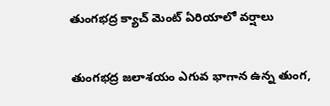తుంగభద్ర క్యాచ్ మెంట్ ఏరియాలో వర్షాలు

తుంగభద్ర జలాశయం ఎగువ భాగాన ఉన్న తుంగ,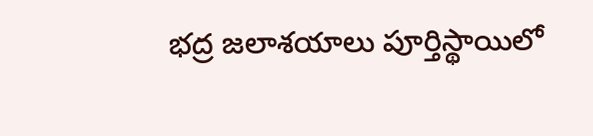భద్ర జలాశయాలు పూర్తిస్థాయిలో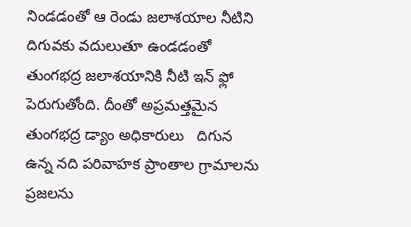నిండడంతో ఆ రెండు జలాశయాల నీటిని దిగువకు వదులుతూ ఉండడంతో తుంగభద్ర జలాశయానికి నీటి ఇన్ ఫ్లో పెరుగుతోంది. దీంతో అప్రమత్తమైన తుంగభద్ర డ్యాం అధికారులు   దిగున ఉన్న నది పరివాహక ప్రాంతాల గ్రామాలను ప్రజలను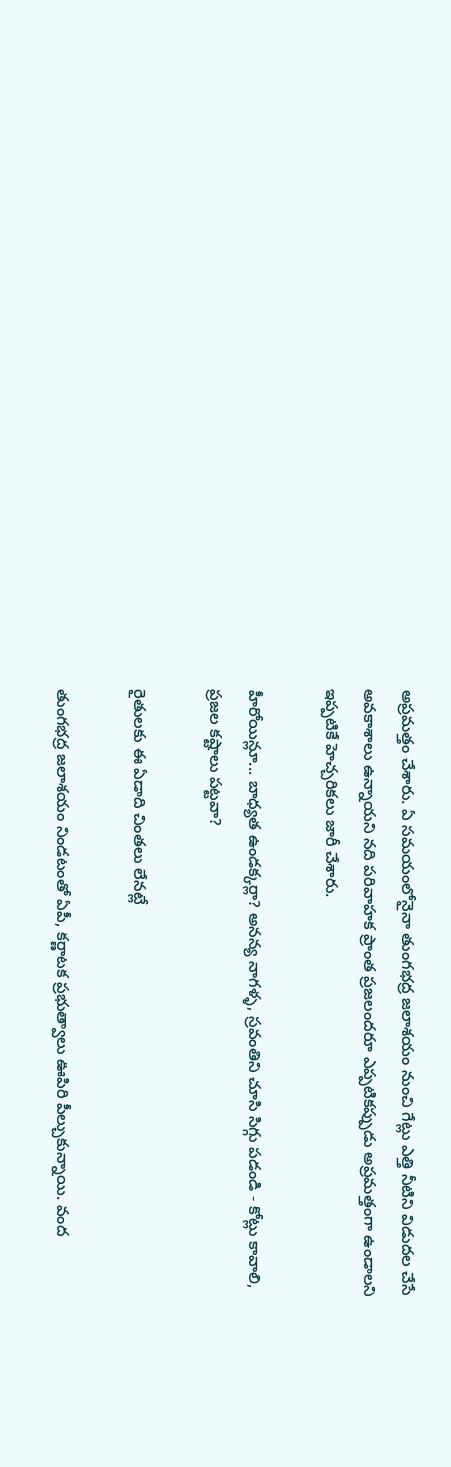అప్రమత్తం చేశారు. ఏ సమయంలోనైనా తుంగభద్ర జలాశయం నుంచి గేట్లు ఎత్తి నీటిని విడుదల చేసే అవకాశాలు ఉన్నాయని నది పరివాహక ప్రాంత ప్రజలందరూ ఎప్పటికప్పుడు అప్రమత్తంగా ఉండాలని ఇప్పటికే హెచ్చరికలు జారీ చేశారు.

హీరోయిన్లూ... బాధ్యత ఉండక్కర్లా? అనన్య నాగళ్ళ, స్రవంతిని చూసి సిగ్గు పడండి - కోట్లు కావాలి, ప్రజల కష్టాలు పట్టవా?

రైతులకు ఈ ఏడాది చింతలు లేనట్లే

తుంగభద్ర జలాశయం నిండటంతో ఏపీ, కర్ణాటక ప్రభుత్వాలు ఊపిరి పీల్చుకున్నాయి. వంద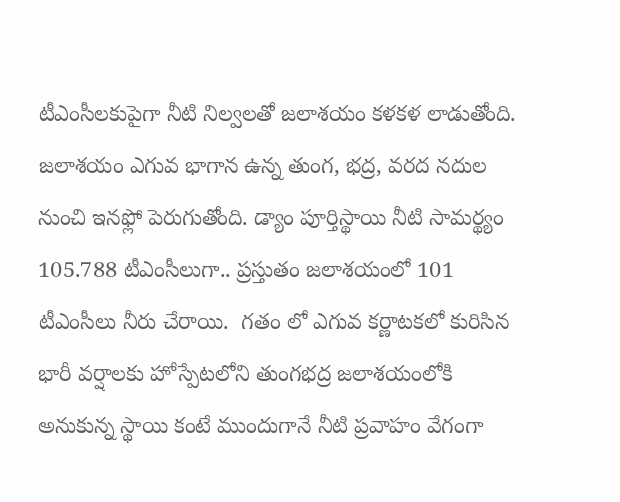టీఎంసీలకుపైగా నీటి నిల్వలతో జలాశయం కళకళ లాడుతోంది. జలాశయం ఎగువ భాగాన ఉన్న తుంగ, భద్ర, వరద నదుల నుంచి ఇనఫ్లో పెరుగుతోంది. డ్యాం పూర్తిస్థాయి నీటి సామర్థ్యం 105.788 టీఎంసీలుగా.. ప్రస్తుతం జలాశయంలో 101 టీఎంసీలు నీరు చేరాయి.  గతం లో ఎగువ కర్ణాటకలో కురిసిన భారీ వర్షాలకు హోస్పేటలోని తుంగభద్ర జలాశయంలోకి అనుకున్న స్థాయి కంటే ముందుగానే నీటి ప్రవాహం వేగంగా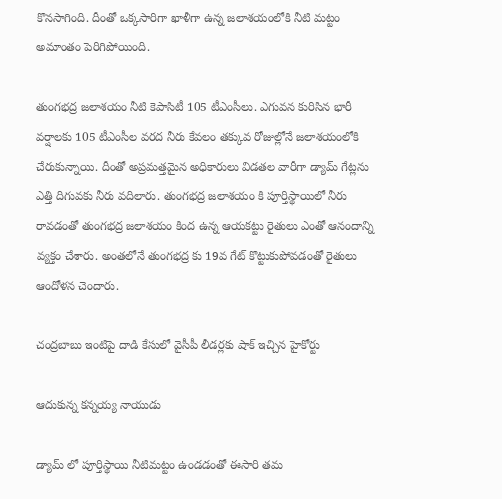కొనసాగింది. దీంతో ఒక్కసారిగా ఖాళీగా ఉన్న జలాశయంలోకి నీటి మట్టం అమాంతం పెరిగిపోయింది.

తుంగభద్ర జలాశయం నీటి కెపాసిటీ 105 టీఎంసీలు. ఎగువన కురిసిన భారీ వర్షాలకు 105 టీఎంసీల వరద నీరు కేవలం తక్కువ రోజుల్లోనే జలాశయంలోకి చేరుకున్నాయి. దీంతో అప్రమత్తమైన అధికారులు విడతల వారీగా డ్యామ్ గేట్లను ఎత్తి దిగువకు నీరు వదిలారు. తుంగభద్ర జలాశయం కి పూర్తిస్థాయిలో నీరు రావడంతో తుంగభద్ర జలాశయం కింద ఉన్న ఆయకట్టు రైతులు ఎంతో ఆనందాన్ని వ్యక్తం చేశారు. అంతలోనే తుంగభద్ర కు 19వ గేట్ కొట్టుకుపోవడంతో రైతులు ఆందోళన చెందారు.

చంద్రబాబు ఇంటిపై దాడి కేసులో వైసీపీ లీడర్లకు షాక్ ఇచ్చిన హైకోర్టు

ఆదుకున్న కన్నయ్య నాయుడు

డ్యామ్ లో పూర్తిస్థాయి నీటిమట్టం ఉండడంతో ఈసారి తమ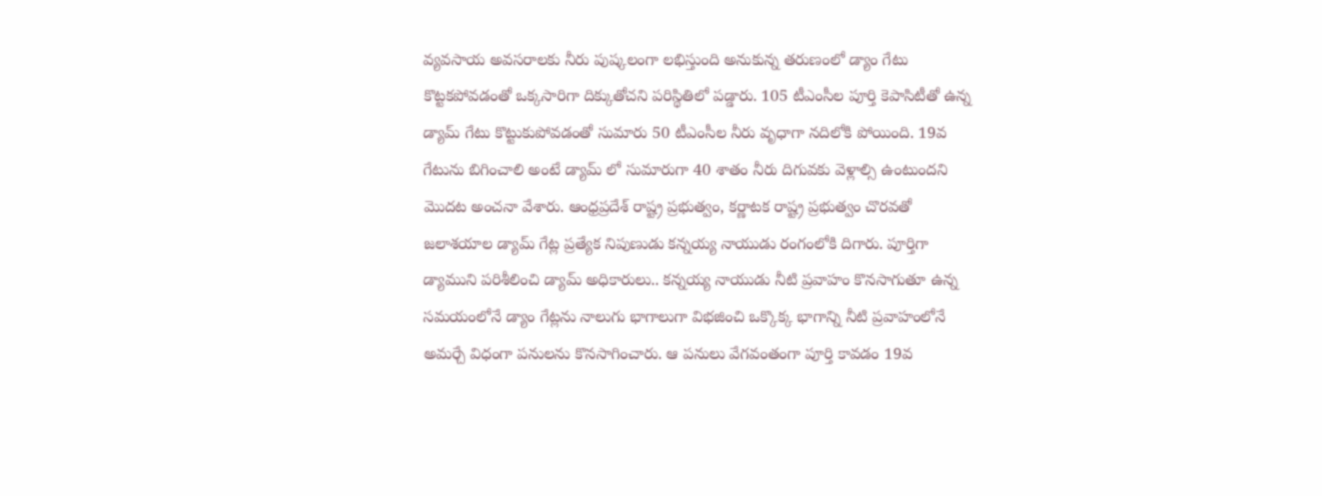వ్యవసాయ అవసరాలకు నీరు పుష్కలంగా లభిస్తుంది అనుకున్న తరుణంలో డ్యాం గేటు కొట్టకపోవడంతో ఒక్కసారిగా దిక్కుతోచని పరిస్థితిలో పడ్డారు. 105 టీఎంసీల పూర్తి కెపాసిటీతో ఉన్న డ్యామ్ గేటు కొట్టుకుపోవడంతో సుమారు 50 టీఎంసీల నీరు వృధాగా నదిలోకి పోయింది. 19వ గేటును బిగించాలి అంటే డ్యామ్ లో సుమారుగా 40 శాతం నీరు దిగువకు వెళ్లాల్సి ఉంటుందని మొదట అంచనా వేశారు. ఆంధ్రప్రదేశ్ రాష్ట్ర ప్రభుత్వం, కర్ణాటక రాష్ట్ర ప్రభుత్వం చొరవతో జలాశయాల డ్యామ్ గేట్ల ప్రత్యేక నిపుణుడు కన్నయ్య నాయుడు రంగంలోకి దిగారు. పూర్తిగా డ్యాముని పరిశీలించి డ్యామ్ అధికారులు.. కన్నయ్య నాయుడు నీటి ప్రవాహం కొనసాగుతూ ఉన్న సమయంలోనే డ్యాం గేట్లను నాలుగు భాగాలుగా విభజించి ఒక్కొక్క భాగాన్ని నీటి ప్రవాహంలోనే అమర్చే విధంగా పనులను కొనసాగించారు. ఆ పనులు వేగవంతంగా పూర్తి కావడం 19వ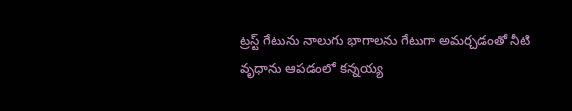ట్రస్ట్ గేటును నాలుగు భాగాలను గేటుగా అమర్చడంతో నీటి వృధాను ఆపడంలో కన్నయ్య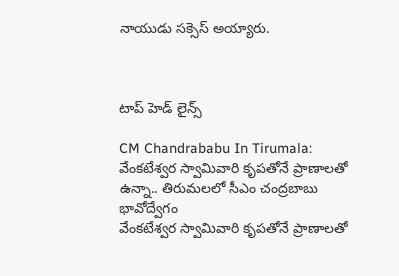నాయుడు సక్సెస్ అయ్యారు.



టాప్ హెడ్ లైన్స్

CM Chandrababu In Tirumala: వేంకటేశ్వర స్వామివారి కృపతోనే ప్రాణాలతో ఉన్నా.. తిరుమలలో సీఎం చంద్రబాబు భావోద్వేగం
వేంకటేశ్వర స్వామివారి కృపతోనే ప్రాణాలతో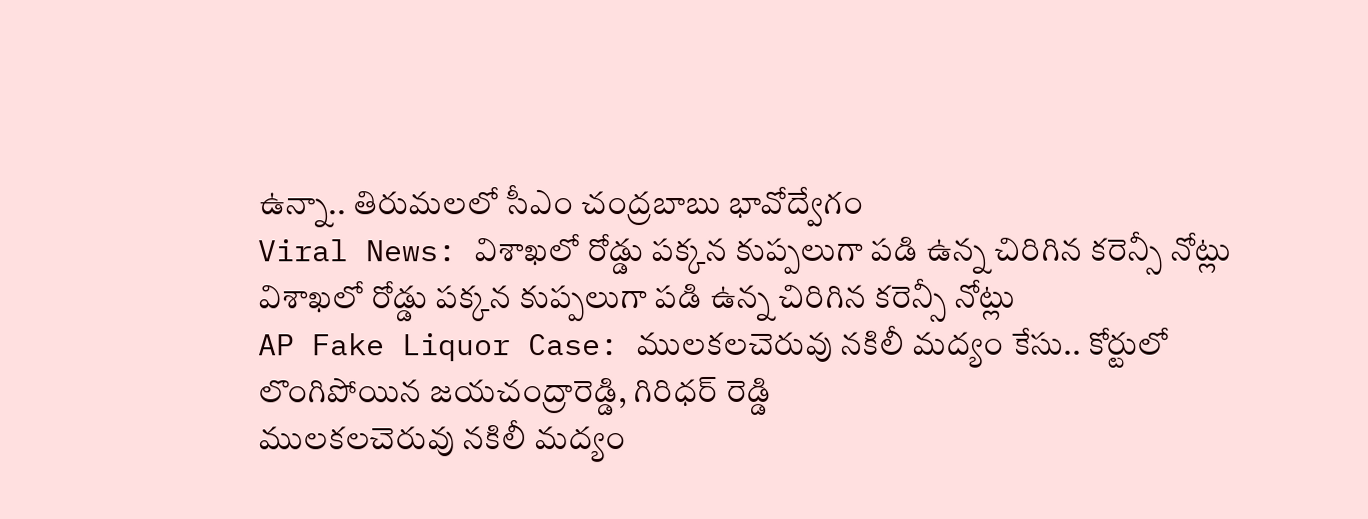ఉన్నా.. తిరుమలలో సీఎం చంద్రబాబు భావోద్వేగం
Viral News: విశాఖలో రోడ్డు పక్కన కుప్పలుగా పడి ఉన్న చిరిగిన కరెన్సీ నోట్లు
విశాఖలో రోడ్డు పక్కన కుప్పలుగా పడి ఉన్న చిరిగిన కరెన్సీ నోట్లు
AP Fake Liquor Case: ములకలచెరువు నకిలీ మద్యం కేసు.. కోర్టులో లొంగిపోయిన జయచంద్రారెడ్డి, గిరిధర్‌ రెడ్డి
ములకలచెరువు నకిలీ మద్యం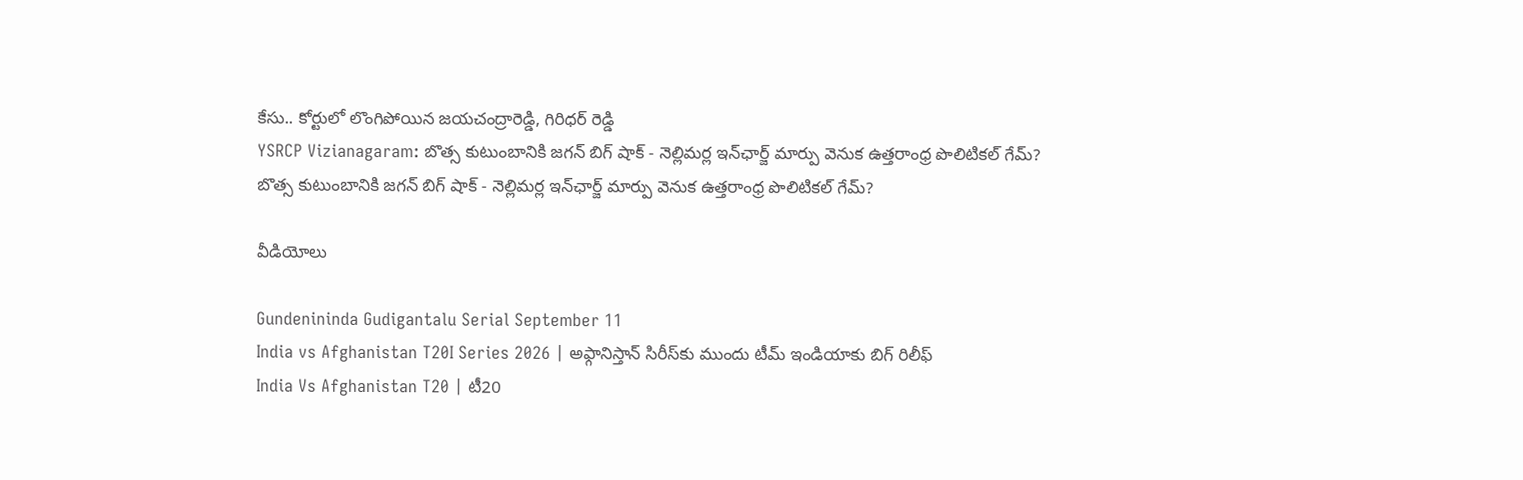కేసు.. కోర్టులో లొంగిపోయిన జయచంద్రారెడ్డి, గిరిధర్‌ రెడ్డి
YSRCP Vizianagaram: బొత్స కుటుంబానికి జగన్ బిగ్ షాక్ - నెల్లిమర్ల ఇన్‌ఛార్జ్ మార్పు వెనుక ఉత్తరాంధ్ర పొలిటికల్ గేమ్?
బొత్స కుటుంబానికి జగన్ బిగ్ షాక్ - నెల్లిమర్ల ఇన్‌ఛార్జ్ మార్పు వెనుక ఉత్తరాంధ్ర పొలిటికల్ గేమ్?

వీడియోలు

Gundenininda Gudigantalu Serial September 11
India vs Afghanistan T20I Series 2026 | అఫ్గానిస్తాన్‌ సిరీస్‌కు ముందు టీమ్ ఇండియాకు బిగ్ రిలీఫ్
India Vs Afghanistan T20 | టీ20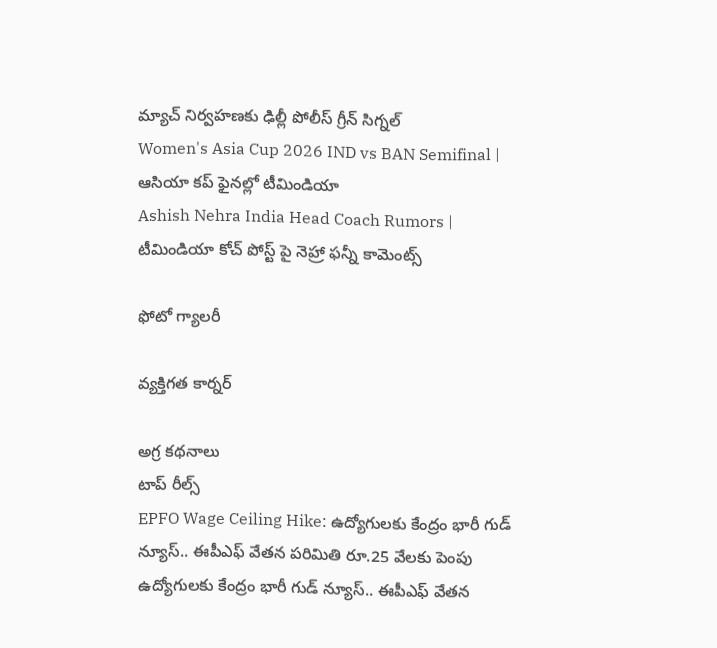మ్యాచ్‌ నిర్వహణకు ఢిల్లీ పోలీస్ గ్రీన్ సిగ్నల్
Women's Asia Cup 2026 IND vs BAN Semifinal | ఆసియా కప్‌ ఫైనల్లో టీమిండియా
Ashish Nehra India Head Coach Rumors | టీమిండియా కోచ్ పోస్ట్ పై నెహ్రా ఫన్నీ కామెంట్స్

ఫోటో గ్యాలరీ

వ్యక్తిగత కార్నర్

అగ్ర కథనాలు
టాప్ రీల్స్
EPFO Wage Ceiling Hike: ఉద్యోగులకు కేంద్రం భారీ గుడ్ న్యూస్.. ఈపీఎఫ్ వేతన పరిమితి రూ.25 వేలకు పెంపు
ఉద్యోగులకు కేంద్రం భారీ గుడ్ న్యూస్.. ఈపీఎఫ్ వేతన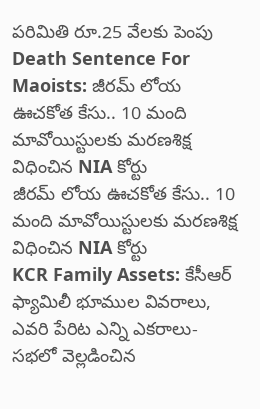పరిమితి రూ.25 వేలకు పెంపు
Death Sentence For Maoists: జీరమ్ లోయ ఊచకోత కేసు.. 10 మంది మావోయిస్టులకు మరణశిక్ష విధించిన NIA కోర్టు
జీరమ్ లోయ ఊచకోత కేసు.. 10 మంది మావోయిస్టులకు మరణశిక్ష విధించిన NIA కోర్టు
KCR Family Assets: కేసీఆర్ ఫ్యామిలీ భూముల వివరాలు, ఎవరి పేరిట ఎన్ని ఎకరాలు- సభలో వెల్లడించిన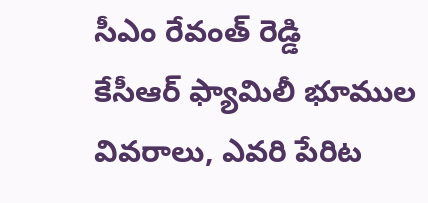సీఎం రేవంత్ రెడ్డి
కేసీఆర్ ఫ్యామిలీ భూముల వివరాలు, ఎవరి పేరిట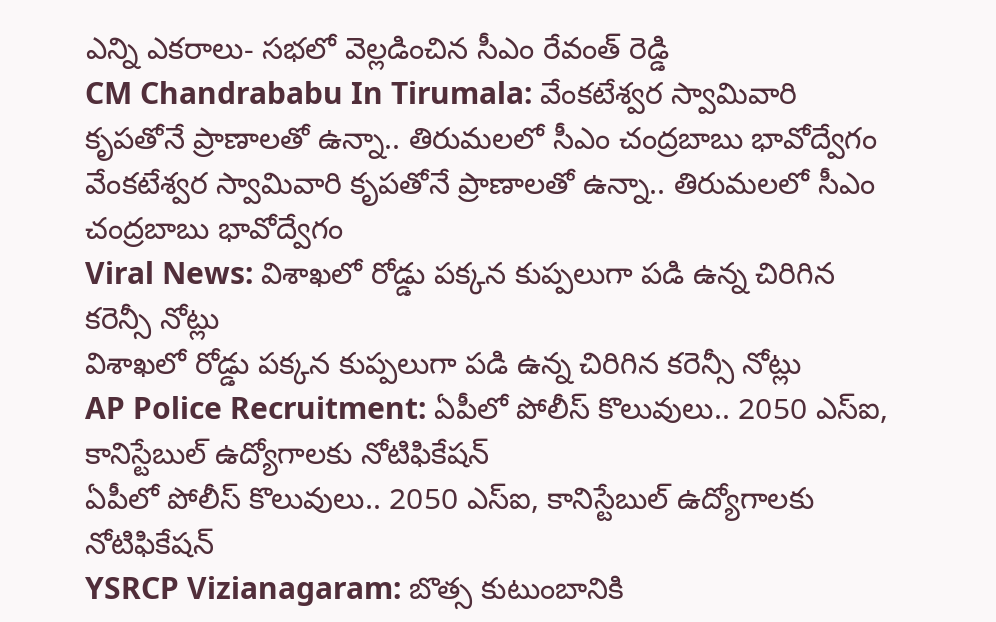ఎన్ని ఎకరాలు- సభలో వెల్లడించిన సీఎం రేవంత్ రెడ్డి
CM Chandrababu In Tirumala: వేంకటేశ్వర స్వామివారి కృపతోనే ప్రాణాలతో ఉన్నా.. తిరుమలలో సీఎం చంద్రబాబు భావోద్వేగం
వేంకటేశ్వర స్వామివారి కృపతోనే ప్రాణాలతో ఉన్నా.. తిరుమలలో సీఎం చంద్రబాబు భావోద్వేగం
Viral News: విశాఖలో రోడ్డు పక్కన కుప్పలుగా పడి ఉన్న చిరిగిన కరెన్సీ నోట్లు
విశాఖలో రోడ్డు పక్కన కుప్పలుగా పడి ఉన్న చిరిగిన కరెన్సీ నోట్లు
AP Police Recruitment: ఏపీలో పోలీస్ కొలువులు.. 2050 ఎస్ఐ, కానిస్టేబుల్ ఉద్యోగాలకు నోటిఫికేషన్
ఏపీలో పోలీస్ కొలువులు.. 2050 ఎస్ఐ, కానిస్టేబుల్ ఉద్యోగాలకు నోటిఫికేషన్
YSRCP Vizianagaram: బొత్స కుటుంబానికి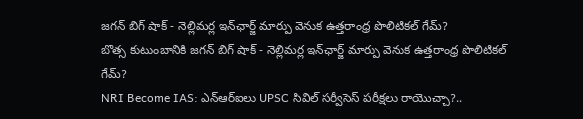జగన్ బిగ్ షాక్ - నెల్లిమర్ల ఇన్‌ఛార్జ్ మార్పు వెనుక ఉత్తరాంధ్ర పొలిటికల్ గేమ్?
బొత్స కుటుంబానికి జగన్ బిగ్ షాక్ - నెల్లిమర్ల ఇన్‌ఛార్జ్ మార్పు వెనుక ఉత్తరాంధ్ర పొలిటికల్ గేమ్?
NRI Become IAS: ఎన్ఆర్ఐలు UPSC సివిల్ సర్వీసెస్ పరీక్షలు రాయొచ్చా?..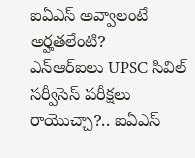ఐఏఎస్ అవ్వాలంటే అర్హతలేంటి?
ఎన్ఆర్ఐలు UPSC సివిల్ సర్వీసెస్ పరీక్షలు రాయొచ్చా?.. ఐఏఎస్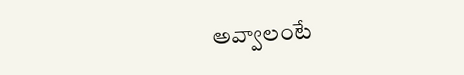అవ్వాలంటే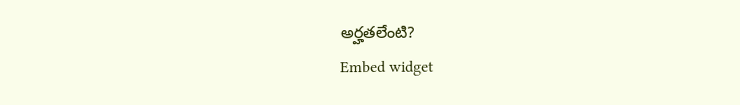అర్హతలేంటి?
Embed widget